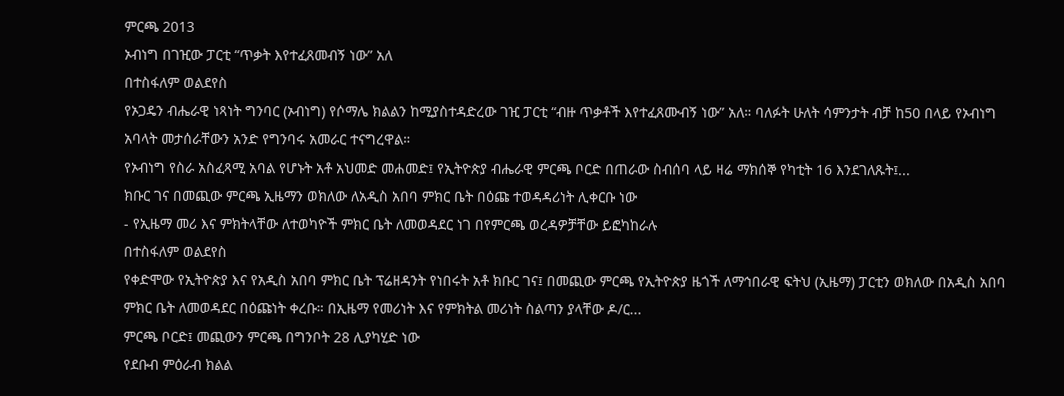ምርጫ 2013
ኦብነግ በገዢው ፓርቲ “ጥቃት እየተፈጸመብኝ ነው” አለ
በተስፋለም ወልደየስ
የኦጋዴን ብሔራዊ ነጻነት ግንባር (ኦብነግ) የሶማሌ ክልልን ከሚያስተዳድረው ገዢ ፓርቲ “ብዙ ጥቃቶች እየተፈጸሙብኝ ነው” አለ። ባለፉት ሁለት ሳምንታት ብቻ ከ50 በላይ የኦብነግ አባላት መታሰራቸውን አንድ የግንባሩ አመራር ተናግረዋል።
የኦብነግ የስራ አስፈጻሚ አባል የሆኑት አቶ አህመድ መሐመድ፤ የኢትዮጵያ ብሔራዊ ምርጫ ቦርድ በጠራው ስብሰባ ላይ ዛሬ ማክሰኞ የካቲት 16 እንደገለጹት፤...
ክቡር ገና በመጪው ምርጫ ኢዜማን ወክለው ለአዲስ አበባ ምክር ቤት በዕጩ ተወዳዳሪነት ሊቀርቡ ነው
- የኢዜማ መሪ እና ምክትላቸው ለተወካዮች ምክር ቤት ለመወዳደር ነገ በየምርጫ ወረዳዎቻቸው ይፎካከራሉ
በተስፋለም ወልደየስ
የቀድሞው የኢትዮጵያ እና የአዲስ አበባ ምክር ቤት ፕሬዘዳንት የነበሩት አቶ ክቡር ገና፤ በመጪው ምርጫ የኢትዮጵያ ዜጎች ለማኅበራዊ ፍትህ (ኢዜማ) ፓርቲን ወክለው በአዲስ አበባ ምክር ቤት ለመወዳደር በዕጩነት ቀረቡ። በኢዜማ የመሪነት እና የምክትል መሪነት ስልጣን ያላቸው ዶ/ር...
ምርጫ ቦርድ፤ መጪውን ምርጫ በግንቦት 28 ሊያካሂድ ነው
የደቡብ ምዕራብ ክልል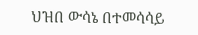ህዝበ ውሳኔ በተመሳሳይ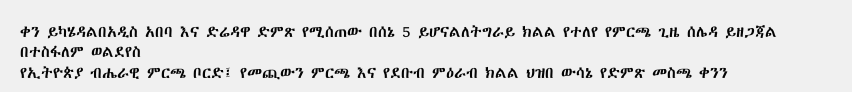ቀን ይካሄዳልበአዲስ አበባ እና ድሬዳዋ ድምጽ የሚሰጠው በሰኔ 5 ይሆናልለትግራይ ክልል የተለየ የምርጫ ጊዜ ሰሌዳ ይዘጋጃል
በተስፋለም ወልደየስ
የኢትዮጵያ ብሔራዊ ምርጫ ቦርድ፤ የመጪውን ምርጫ እና የደቡብ ምዕራብ ክልል ህዝበ ውሳኔ የድምጽ መስጫ ቀንን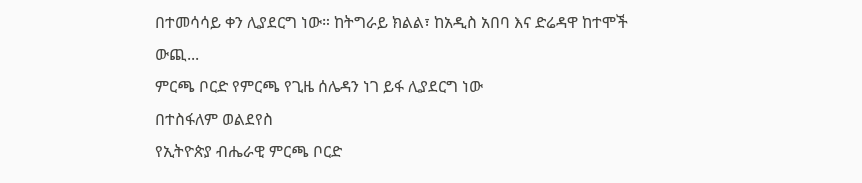በተመሳሳይ ቀን ሊያደርግ ነው። ከትግራይ ክልል፣ ከአዲስ አበባ እና ድሬዳዋ ከተሞች ውጪ...
ምርጫ ቦርድ የምርጫ የጊዜ ሰሌዳን ነገ ይፋ ሊያደርግ ነው
በተስፋለም ወልደየስ
የኢትዮጵያ ብሔራዊ ምርጫ ቦርድ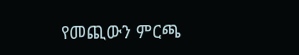የመጪውን ምርጫ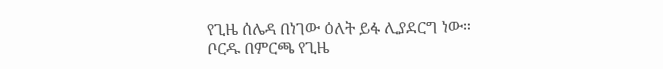የጊዜ ሰሌዳ በነገው ዕለት ይፋ ሊያደርግ ነው። ቦርዱ በምርጫ የጊዜ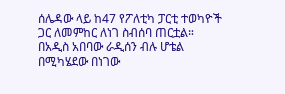ሰሌዳው ላይ ከ47 የፖለቲካ ፓርቲ ተወካዮች ጋር ለመምከር ለነገ ስብሰባ ጠርቷል።
በአዲስ አበባው ራዲሰን ብሉ ሆቴል በሚካሄደው በነገው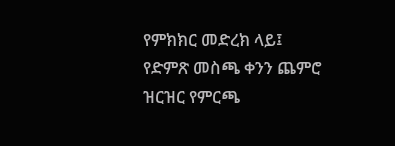የምክክር መድረክ ላይ፤ የድምጽ መስጫ ቀንን ጨምሮ ዝርዝር የምርጫ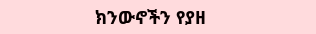ክንውኖችን የያዘ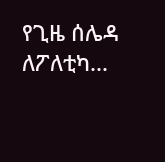የጊዜ ሰሌዳ ለፖለቲካ...